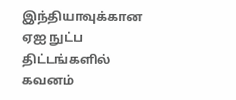இந்தியாவுக்கான ஏஐ நுட்ப திட்டங்களில் கவனம்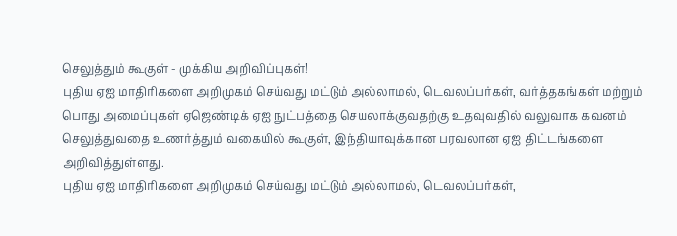செலுத்தும் கூகுள் - முக்கிய அறிவிப்புகள்!
புதிய ஏஐ மாதிரிகளை அறிமுகம் செய்வது மட்டும் அல்லாமல், டெவலப்பர்கள், வர்த்தகங்கள் மற்றும் பொது அமைப்புகள் ஏஜெண்டிக் ஏஐ நுட்பத்தை செயலாக்குவதற்கு உதவுவதில் வலுவாக கவனம் செலுத்துவதை உணர்த்தும் வகையில் கூகுள், இந்தியாவுக்கான பரவலான ஏஐ திட்டங்களை அறிவித்துள்ளது.
புதிய ஏஐ மாதிரிகளை அறிமுகம் செய்வது மட்டும் அல்லாமல், டெவலப்பர்கள்,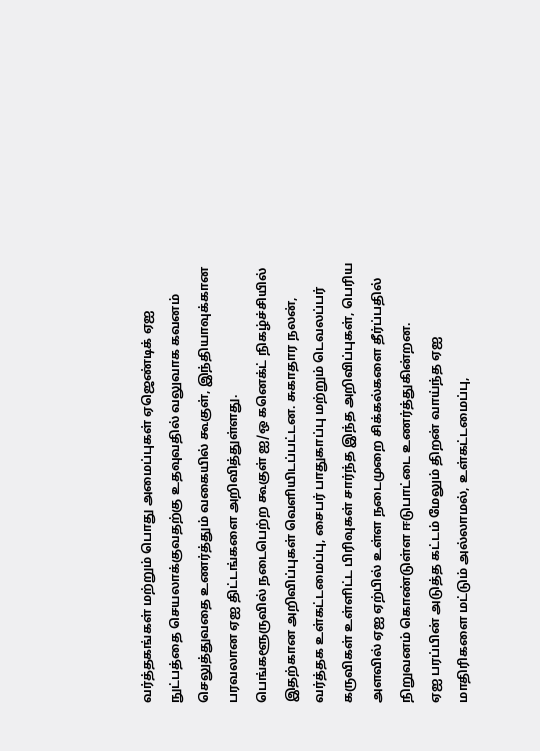வர்த்தகங்கள் மற்றும் பொது அமைப்புகள் ஏஜெண்டிக் ஏஐ நுட்பத்தை செயலாக்குவதற்கு உதவுவதில் வலுவாக கவனம் செலுத்துவதை உணர்த்தும் வகையில் கூகுள், இந்தியாவுக்கான பரவலான ஏஐ திட்டங்களை அறிவித்துள்ளது.
பெங்களூருவில் நடைபெற்ற கூகுள் ஐ/ஒ கனெக்ட் நிகழ்ச்சியில் இதற்கான அறிவிப்புகள் வெளியிடப்பட்டன. சுகாதார நலன், வர்த்தக உள்கட்டமைப்பு, சைபர் பாதுகாப்பு மற்றும் டெவலப்பர் கருவிகள் உள்ளிட்ட பிரிவுகள் சார்ந்த இந்த அறிவிப்புகள், பெரிய அளவில் ஏஐ ஏற்பில் உள்ள நடைமுறை சிக்கல்களை தீர்ப்பதில் நிறுவனம் கொண்டுள்ள ஈடுபாட்டை உணர்த்துகின்றன.
ஏஐ பரப்பின் அடுத்த கட்டம் மேலும் திறன் வாய்ந்த ஏஐ மாதிரிகளை மட்டும் அல்லாமல், உள்கட்டமைப்பு,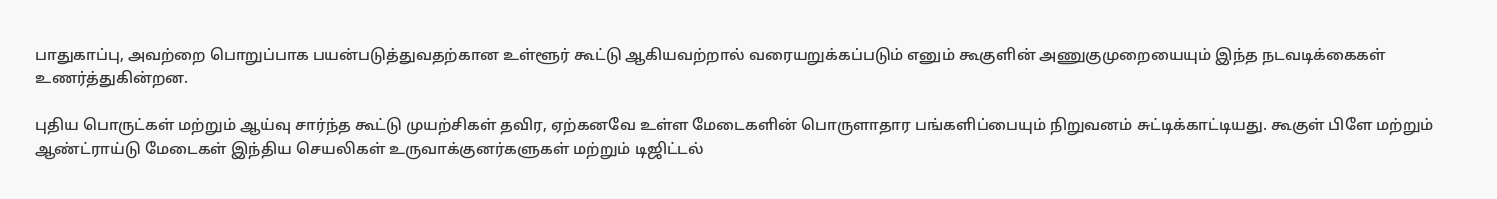பாதுகாப்பு, அவற்றை பொறுப்பாக பயன்படுத்துவதற்கான உள்ளூர் கூட்டு ஆகியவற்றால் வரையறுக்கப்படும் எனும் கூகுளின் அணுகுமுறையையும் இந்த நடவடிக்கைகள் உணர்த்துகின்றன.

புதிய பொருட்கள் மற்றும் ஆய்வு சார்ந்த கூட்டு முயற்சிகள் தவிர, ஏற்கனவே உள்ள மேடைகளின் பொருளாதார பங்களிப்பையும் நிறுவனம் சுட்டிக்காட்டியது. கூகுள் பிளே மற்றும் ஆண்ட்ராய்டு மேடைகள் இந்திய செயலிகள் உருவாக்குனர்களுகள் மற்றும் டிஜிட்டல்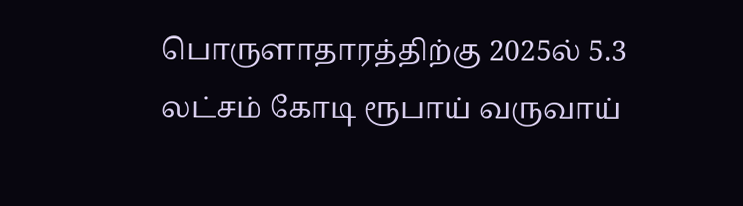பொருளாதாரத்திற்கு 2025ல் 5.3 லட்சம் கோடி ரூபாய் வருவாய்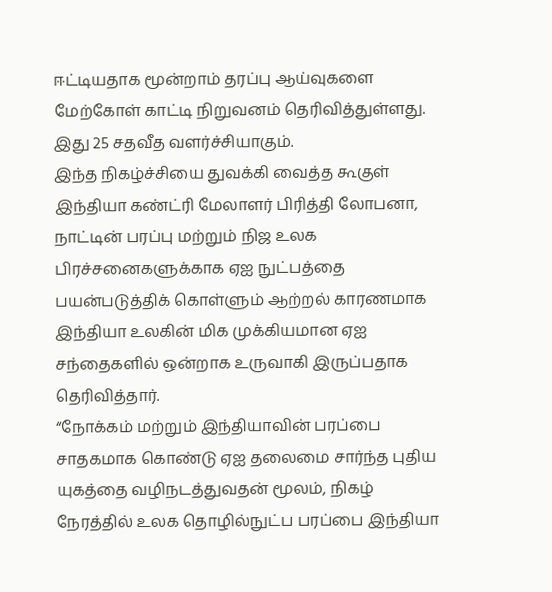ஈட்டியதாக மூன்றாம் தரப்பு ஆய்வுகளை மேற்கோள் காட்டி நிறுவனம் தெரிவித்துள்ளது. இது 25 சதவீத வளர்ச்சியாகும்.
இந்த நிகழ்ச்சியை துவக்கி வைத்த கூகுள் இந்தியா கண்ட்ரி மேலாளர் பிரித்தி லோபனா, நாட்டின் பரப்பு மற்றும் நிஜ உலக பிரச்சனைகளுக்காக ஏஐ நுட்பத்தை பயன்படுத்திக் கொள்ளும் ஆற்றல் காரணமாக இந்தியா உலகின் மிக முக்கியமான ஏஐ சந்தைகளில் ஒன்றாக உருவாகி இருப்பதாக தெரிவித்தார்.
“நோக்கம் மற்றும் இந்தியாவின் பரப்பை சாதகமாக கொண்டு ஏஐ தலைமை சார்ந்த புதிய யுகத்தை வழிநடத்துவதன் மூலம், நிகழ் நேரத்தில் உலக தொழில்நுட்ப பரப்பை இந்தியா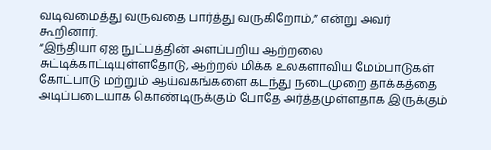வடிவமைத்து வருவதை பார்த்து வருகிறோம்,” என்று அவர் கூறினார்.
“இந்தியா ஏஐ நுட்பத்தின் அளப்பறிய ஆற்றலை சுட்டிக்காட்டியுள்ளதோடு, ஆற்றல் மிக்க உலகளாவிய மேம்பாடுகள் கோட்பாடு மற்றும் ஆய்வகங்களை கடந்து நடைமுறை தாக்கத்தை அடிப்படையாக கொண்டிருக்கும் போதே அர்த்தமுள்ளதாக இருக்கும்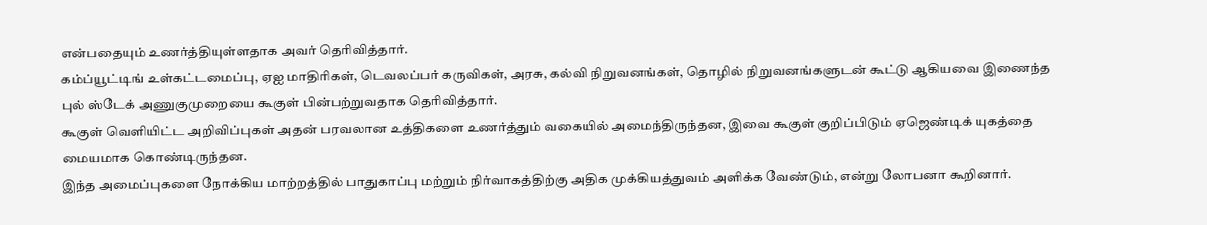என்பதையும் உணர்த்தியுள்ளதாக அவர் தெரிவித்தார்.
கம்ப்யூட்டிங் உள்கட்டமைப்பு, ஏஐ மாதிரிகள், டெவலப்பர் கருவிகள், அரசு, கல்வி நிறுவனங்கள், தொழில் நிறுவனங்களுடன் கூட்டு ஆகியவை இணைந்த புல் ஸ்டேக் அணுகுமுறையை கூகுள் பின்பற்றுவதாக தெரிவித்தார்.
கூகுள் வெளியிட்ட அறிவிப்புகள் அதன் பரவலான உத்திகளை உணர்த்தும் வகையில் அமைந்திருந்தன, இவை கூகுள் குறிப்பிடும் ஏஜெண்டிக் யுகத்தை மையமாக கொண்டிருந்தன.
இந்த அமைப்புகளை நோக்கிய மாற்றத்தில் பாதுகாப்பு மற்றும் நிர்வாகத்திற்கு அதிக முக்கியத்துவம் அளிக்க வேண்டும், என்று லோபனா கூறினார்.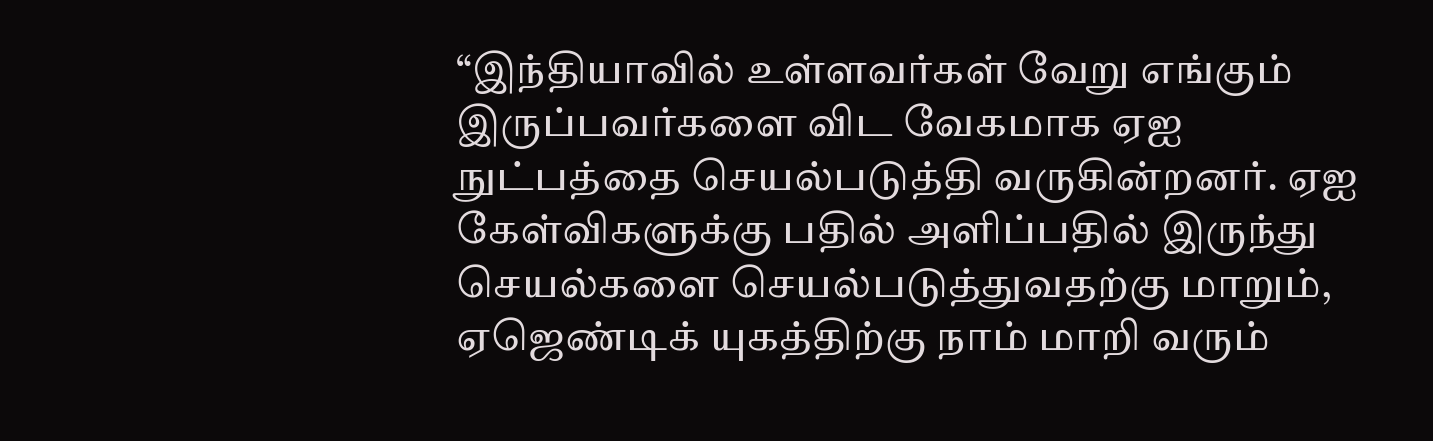“இந்தியாவில் உள்ளவர்கள் வேறு எங்கும் இருப்பவர்களை விட வேகமாக ஏஐ நுட்பத்தை செயல்படுத்தி வருகின்றனர். ஏஐ கேள்விகளுக்கு பதில் அளிப்பதில் இருந்து செயல்களை செயல்படுத்துவதற்கு மாறும், ஏஜெண்டிக் யுகத்திற்கு நாம் மாறி வரும்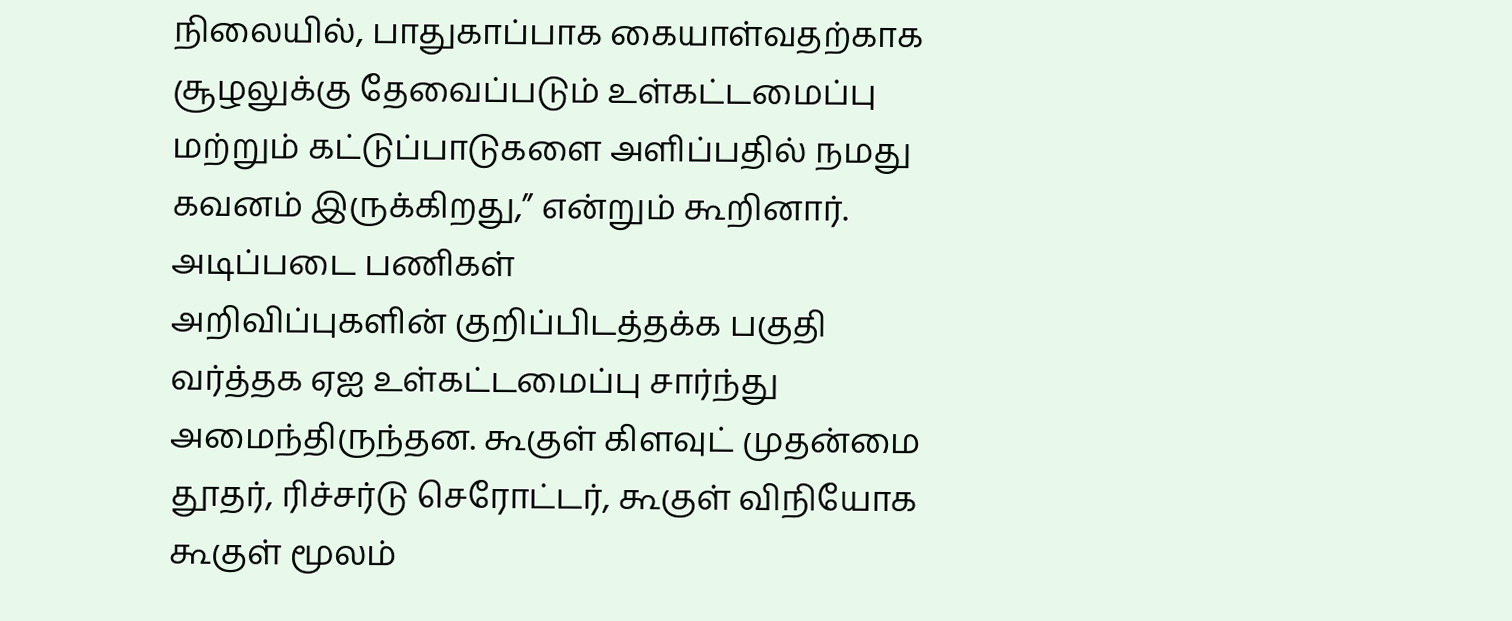நிலையில், பாதுகாப்பாக கையாள்வதற்காக சூழலுக்கு தேவைப்படும் உள்கட்டமைப்பு மற்றும் கட்டுப்பாடுகளை அளிப்பதில் நமது கவனம் இருக்கிறது,” என்றும் கூறினார்.
அடிப்படை பணிகள்
அறிவிப்புகளின் குறிப்பிடத்தக்க பகுதி வர்த்தக ஏஐ உள்கட்டமைப்பு சார்ந்து அமைந்திருந்தன. கூகுள் கிளவுட் முதன்மை தூதர், ரிச்சர்டு செரோட்டர், கூகுள் விநியோக கூகுள் மூலம்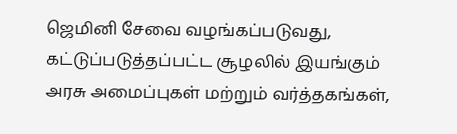ஜெமினி சேவை வழங்கப்படுவது, கட்டுப்படுத்தப்பட்ட சூழலில் இயங்கும் அரசு அமைப்புகள் மற்றும் வர்த்தகங்கள்,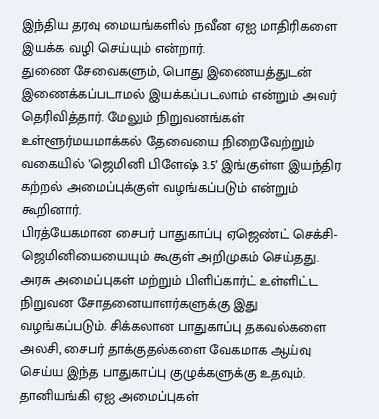இந்திய தரவு மையங்களில் நவீன ஏஐ மாதிரிகளை இயக்க வழி செய்யும் என்றார்.
துணை சேவைகளும், பொது இணையத்துடன் இணைக்கப்படாமல் இயக்கப்படலாம் என்றும் அவர் தெரிவித்தார். மேலும் நிறுவனங்கள் உள்ளூர்மயமாக்கல் தேவையை நிறைவேற்றும் வகையில் ’ஜெமினி பிளேஷ் 3.5’ இங்குள்ள இயந்திர கற்றல் அமைப்புக்குள் வழங்கப்படும் என்றும் கூறினார்.
பிரத்யேகமான சைபர் பாதுகாப்பு ஏஜெண்ட் செக்சி- ஜெமினியையையும் கூகுள் அறிமுகம் செய்தது. அரசு அமைப்புகள் மற்றும் பிளிப்கார்ட் உள்ளிட்ட நிறுவன சோதனையாளர்களுக்கு இது வழங்கப்படும். சிக்கலான பாதுகாப்பு தகவல்களை அலசி, சைபர் தாக்குதல்களை வேகமாக ஆய்வு செய்ய இந்த பாதுகாப்பு குழுக்களுக்கு உதவும்.
தானியங்கி ஏஐ அமைப்புகள்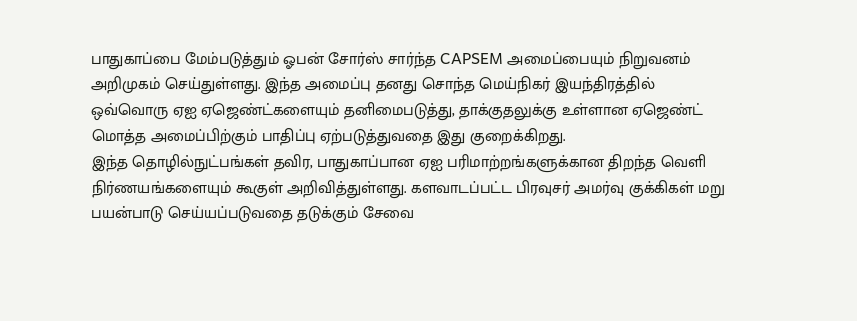பாதுகாப்பை மேம்படுத்தும் ஓபன் சோர்ஸ் சார்ந்த CAPSEM அமைப்பையும் நிறுவனம் அறிமுகம் செய்துள்ளது. இந்த அமைப்பு தனது சொந்த மெய்நிகர் இயந்திரத்தில் ஒவ்வொரு ஏஐ ஏஜெண்ட்களையும் தனிமைபடுத்து, தாக்குதலுக்கு உள்ளான ஏஜெண்ட் மொத்த அமைப்பிற்கும் பாதிப்பு ஏற்படுத்துவதை இது குறைக்கிறது.
இந்த தொழில்நுட்பங்கள் தவிர, பாதுகாப்பான ஏஐ பரிமாற்றங்களுக்கான திறந்த வெளி நிர்ணயங்களையும் கூகுள் அறிவித்துள்ளது. களவாடப்பட்ட பிரவுசர் அமர்வு குக்கிகள் மறு பயன்பாடு செய்யப்படுவதை தடுக்கும் சேவை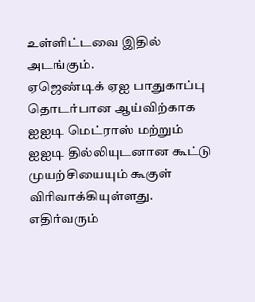உள்ளிட்டவை இதில் அடங்கும்.
ஏஜெண்டிக் ஏஐ பாதுகாப்பு தொடர்பான ஆய்விற்காக ஐஐடி மெட்ராஸ் மற்றும் ஐஐடி தில்லியுடனான கூட்டு முயற்சியையும் கூகுள் விரிவாக்கியுள்ளது. எதிர்வரும்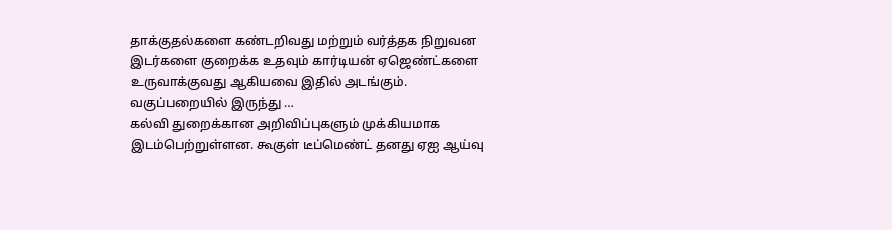தாக்குதல்களை கண்டறிவது மற்றும் வர்த்தக நிறுவன இடர்களை குறைக்க உதவும் கார்டியன் ஏஜெண்ட்களை உருவாக்குவது ஆகியவை இதில் அடங்கும்.
வகுப்பறையில் இருந்து …
கல்வி துறைக்கான அறிவிப்புகளும் முக்கியமாக இடம்பெற்றுள்ளன. கூகுள் டீப்மெண்ட் தனது ஏஐ ஆய்வு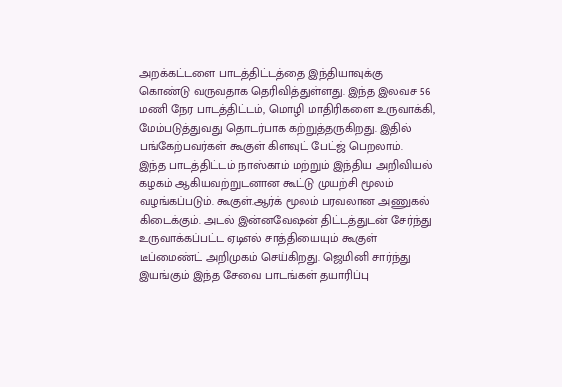அறக்கட்டளை பாடத்திட்டத்தை இந்தியாவுக்கு கொண்டு வருவதாக தெரிவித்துள்ளது. இந்த இலவச 56 மணி நேர பாடத்திட்டம், மொழி மாதிரிகளை உருவாக்கி, மேம்படுத்துவது தொடர்பாக கற்றுத்தருகிறது. இதில் பங்கேற்பவர்கள் கூகுள் கிளவுட் பேட்ஜ் பெறலாம்.
இந்த பாடத்திட்டம் நாஸ்காம் மற்றும் இந்திய அறிவியல் கழகம் ஆகியவற்றுடனான கூட்டு முயற்சி மூலம் வழங்கப்படும். கூகுள்.ஆர்க் மூலம் பரவலான அணுகல் கிடைக்கும். அடல் இன்னவேஷன் திட்டத்துடன் சேர்ந்து உருவாக்கப்பட்ட ஏடிஎல் சாத்தியையும் கூகுள் டீப்மைண்ட் அறிமுகம் செய்கிறது. ஜெமினி சார்ந்து இயங்கும் இந்த சேவை பாடங்கள் தயாரிப்பு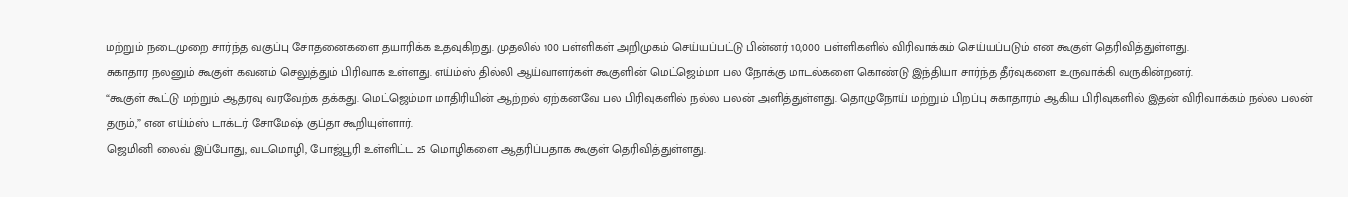மற்றும் நடைமுறை சார்ந்த வகுப்பு சோதனைகளை தயாரிக்க உதவுகிறது. முதலில் 100 பள்ளிகள் அறிமுகம் செய்யப்பட்டு பின்னர் 10,000 பள்ளிகளில் விரிவாக்கம் செய்யப்படும் என கூகுள் தெரிவித்துள்ளது.
சுகாதார நலனும் கூகுள் கவனம் செலுத்தும் பிரிவாக உள்ளது. எய்ம்ஸ் தில்லி ஆய்வாளர்கள் கூகுளின் மெட்ஜெம்மா பல நோக்கு மாடல்களை கொண்டு இந்தியா சார்ந்த தீர்வுகளை உருவாக்கி வருகின்றனர்.
“கூகுள் கூட்டு மற்றும் ஆதரவு வரவேற்க தக்கது. மெட்ஜெம்மா மாதிரியின் ஆற்றல் ஏற்கனவே பல பிரிவுகளில் நல்ல பலன் அளித்துள்ளது. தொழுநோய் மற்றும் பிறப்பு சுகாதாரம் ஆகிய பிரிவுகளில் இதன் விரிவாக்கம் நல்ல பலன் தரும்,” என எய்ம்ஸ் டாக்டர் சோமேஷ் குப்தா கூறியுள்ளார்.
ஜெமினி லைவ் இப்போது, வடமொழி, போஜ்பூரி உள்ளிட்ட 25 மொழிகளை ஆதரிப்பதாக கூகுள் தெரிவித்துள்ளது.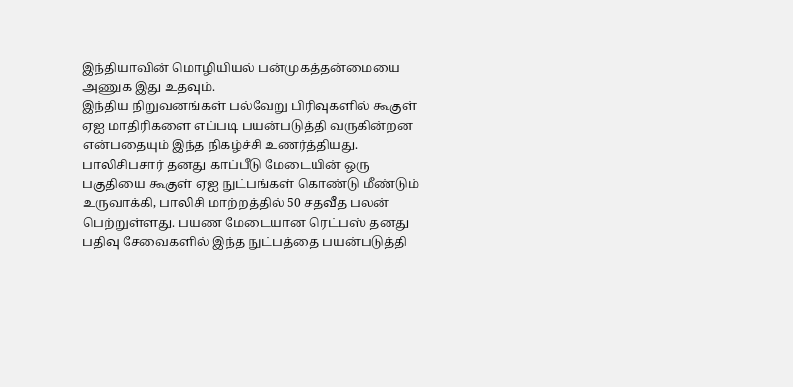இந்தியாவின் மொழியியல் பன்முகத்தன்மையை அணுக இது உதவும்.
இந்திய நிறுவனங்கள் பல்வேறு பிரிவுகளில் கூகுள் ஏஐ மாதிரிகளை எப்படி பயன்படுத்தி வருகின்றன என்பதையும் இந்த நிகழ்ச்சி உணர்த்தியது.
பாலிசிபசார் தனது காப்பீடு மேடையின் ஒரு பகுதியை கூகுள் ஏஐ நுட்பங்கள் கொண்டு மீண்டும் உருவாக்கி, பாலிசி மாற்றத்தில் 50 சதவீத பலன் பெற்றுள்ளது. பயண மேடையான ரெட்பஸ் தனது பதிவு சேவைகளில் இந்த நுட்பத்தை பயன்படுத்தி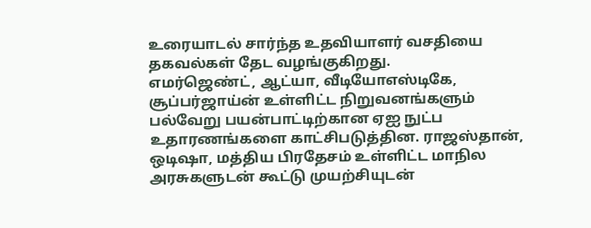உரையாடல் சார்ந்த உதவியாளர் வசதியை தகவல்கள் தேட வழங்குகிறது.
எமர்ஜெண்ட், ஆட்யா, வீடியோஎஸ்டிகே, சூப்பர்ஜாய்ன் உள்ளிட்ட நிறுவனங்களும் பல்வேறு பயன்பாட்டிற்கான ஏஐ நுட்ப உதாரணங்களை காட்சிபடுத்தின. ராஜஸ்தான், ஒடிஷா, மத்திய பிரதேசம் உள்ளிட்ட மாநில அரசுகளுடன் கூட்டு முயற்சியுடன்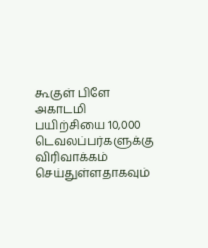கூகுள் பிளே அகாடமி பயிற்சியை 10,000 டெவலப்பர்களுக்கு விரிவாக்கம் செய்துள்ளதாகவும்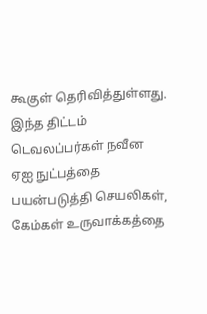கூகுள் தெரிவித்துள்ளது. இந்த திட்டம் டெவலப்பர்கள் நவீன ஏஐ நுட்பத்தை பயன்படுத்தி செயலிகள், கேம்கள் உருவாக்கத்தை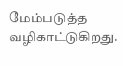மேம்படுத்த வழிகாட்டுகிறது.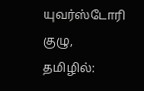யுவர்ஸ்டோரி குழு, தமிழில்: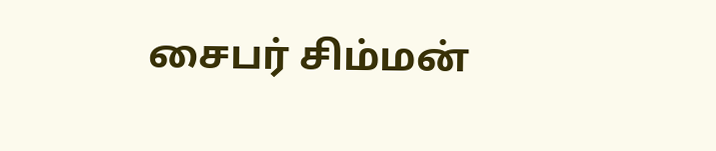சைபர் சிம்மன்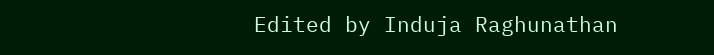Edited by Induja Raghunathan